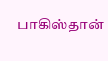பாகிஸ்தான்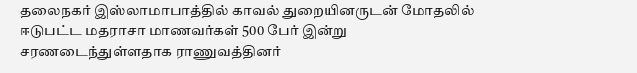தலைநகர் இஸ்லாமாபாத்தில் காவல் துறையினருடன் மோதலில் ஈடுபட்ட மதராசா மாணவர்கள் 500 பேர் இன்று சரணடைந்துள்ளதாக ராணுவத்தினர்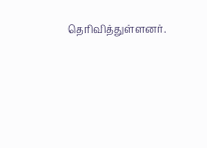தெரிவித்துள்ளனர்.